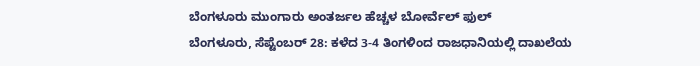ಬೆಂಗಳೂರು ಮುಂಗಾರು ಅಂತರ್ಜಲ ಹೆಚ್ಚಳ ಬೋರ್ವೆಲ್ ಫುಲ್
ಬೆಂಗಳೂರು, ಸೆಪ್ಟೆಂಬರ್ 28: ಕಳೆದ 3-4 ತಿಂಗಳಿಂದ ರಾಜಧಾನಿಯಲ್ಲಿ ದಾಖಲೆಯ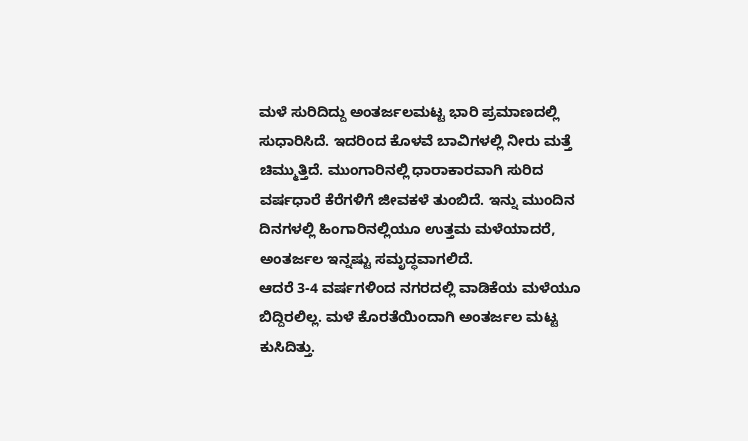ಮಳೆ ಸುರಿದಿದ್ದು ಅಂತರ್ಜಲಮಟ್ಟ ಭಾರಿ ಪ್ರಮಾಣದಲ್ಲಿ ಸುಧಾರಿಸಿದೆ. ಇದರಿಂದ ಕೊಳವೆ ಬಾವಿಗಳಲ್ಲಿ ನೀರು ಮತ್ತೆ ಚಿಮ್ಮುತ್ತಿದೆ. ಮುಂಗಾರಿನಲ್ಲಿ ಧಾರಾಕಾರವಾಗಿ ಸುರಿದ ವರ್ಷಧಾರೆ ಕೆರೆಗಳಿಗೆ ಜೀವಕಳೆ ತುಂಬಿದೆ. ಇನ್ನು ಮುಂದಿನ ದಿನಗಳಲ್ಲಿ ಹಿಂಗಾರಿನಲ್ಲಿಯೂ ಉತ್ತಮ ಮಳೆಯಾದರೆ, ಅಂತರ್ಜಲ ಇನ್ನಷ್ಟು ಸಮೃದ್ಧವಾಗಲಿದೆ.
ಆದರೆ 3-4 ವರ್ಷಗಳಿಂದ ನಗರದಲ್ಲಿ ವಾಡಿಕೆಯ ಮಳೆಯೂ ಬಿದ್ದಿರಲಿಲ್ಲ. ಮಳೆ ಕೊರತೆಯಿಂದಾಗಿ ಅಂತರ್ಜಲ ಮಟ್ಟ ಕುಸಿದಿತ್ತು.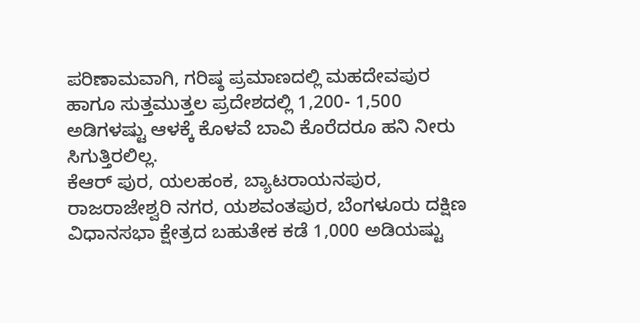ಪರಿಣಾಮವಾಗಿ, ಗರಿಷ್ಠ ಪ್ರಮಾಣದಲ್ಲಿ ಮಹದೇವಪುರ ಹಾಗೂ ಸುತ್ತಮುತ್ತಲ ಪ್ರದೇಶದಲ್ಲಿ 1,200- 1,500 ಅಡಿಗಳಷ್ಟು ಆಳಕ್ಕೆ ಕೊಳವೆ ಬಾವಿ ಕೊರೆದರೂ ಹನಿ ನೀರು ಸಿಗುತ್ತಿರಲಿಲ್ಲ.
ಕೆಆರ್ ಪುರ, ಯಲಹಂಕ, ಬ್ಯಾಟರಾಯನಪುರ, ರಾಜರಾಜೇಶ್ವರಿ ನಗರ, ಯಶವಂತಪುರ, ಬೆಂಗಳೂರು ದಕ್ಷಿಣ ವಿಧಾನಸಭಾ ಕ್ಷೇತ್ರದ ಬಹುತೇಕ ಕಡೆ 1,000 ಅಡಿಯಷ್ಟು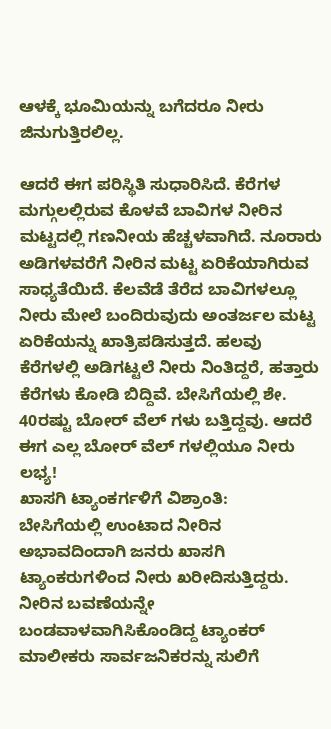ಆಳಕ್ಕೆ ಭೂಮಿಯನ್ನು ಬಗೆದರೂ ನೀರು ಜಿನುಗುತ್ತಿರಲಿಲ್ಲ.

ಆದರೆ ಈಗ ಪರಿಸ್ಥಿತಿ ಸುಧಾರಿಸಿದೆ. ಕೆರೆಗಳ ಮಗ್ಗುಲಲ್ಲಿರುವ ಕೊಳವೆ ಬಾವಿಗಳ ನೀರಿನ ಮಟ್ಟದಲ್ಲಿ ಗಣನೀಯ ಹೆಚ್ಚಳವಾಗಿದೆ. ನೂರಾರು ಅಡಿಗಳವರೆಗೆ ನೀರಿನ ಮಟ್ಟ ಏರಿಕೆಯಾಗಿರುವ ಸಾಧ್ಯತೆಯಿದೆ. ಕೆಲವೆಡೆ ತೆರೆದ ಬಾವಿಗಳಲ್ಲೂ ನೀರು ಮೇಲೆ ಬಂದಿರುವುದು ಅಂತರ್ಜಲ ಮಟ್ಟ ಏರಿಕೆಯನ್ನು ಖಾತ್ರಿಪಡಿಸುತ್ತದೆ. ಹಲವು ಕೆರೆಗಳಲ್ಲಿ ಅಡಿಗಟ್ಟಲೆ ನೀರು ನಿಂತಿದ್ದರೆ, ಹತ್ತಾರು ಕೆರೆಗಳು ಕೋಡಿ ಬಿದ್ದಿವೆ. ಬೇಸಿಗೆಯಲ್ಲಿ ಶೇ. 40ರಷ್ಟು ಬೋರ್ ವೆಲ್ ಗಳು ಬತ್ತಿದ್ದವು. ಆದರೆ ಈಗ ಎಲ್ಲ ಬೋರ್ ವೆಲ್ ಗಳಲ್ಲಿಯೂ ನೀರು ಲಭ್ಯ!
ಖಾಸಗಿ ಟ್ಯಾಂಕರ್ಗಳಿಗೆ ವಿಶ್ರಾಂತಿ:
ಬೇಸಿಗೆಯಲ್ಲಿ ಉಂಟಾದ ನೀರಿನ ಅಭಾವದಿಂದಾಗಿ ಜನರು ಖಾಸಗಿ ಟ್ಯಾಂಕರುಗಳಿಂದ ನೀರು ಖರೀದಿಸುತ್ತಿದ್ದರು. ನೀರಿನ ಬವಣೆಯನ್ನೇ ಬಂಡವಾಳವಾಗಿಸಿಕೊಂಡಿದ್ದ ಟ್ಯಾಂಕರ್ ಮಾಲೀಕರು ಸಾರ್ವಜನಿಕರನ್ನು ಸುಲಿಗೆ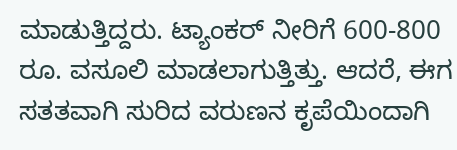ಮಾಡುತ್ತಿದ್ದರು. ಟ್ಯಾಂಕರ್ ನೀರಿಗೆ 600-800 ರೂ. ವಸೂಲಿ ಮಾಡಲಾಗುತ್ತಿತ್ತು. ಆದರೆ, ಈಗ ಸತತವಾಗಿ ಸುರಿದ ವರುಣನ ಕೃಪೆಯಿಂದಾಗಿ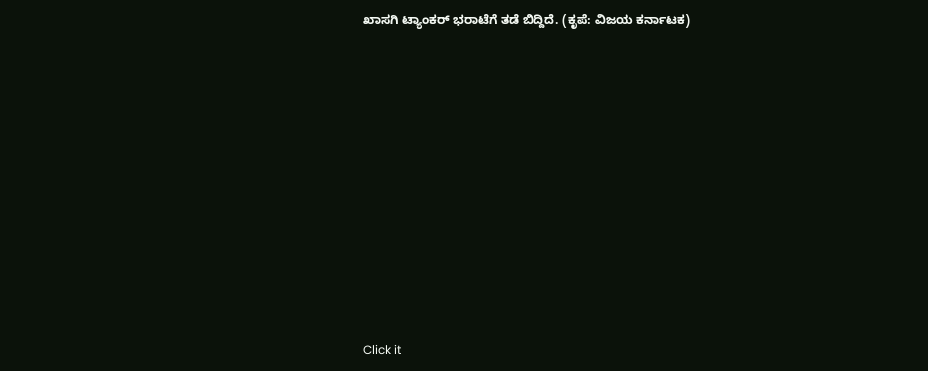ಖಾಸಗಿ ಟ್ಯಾಂಕರ್ ಭರಾಟೆಗೆ ತಡೆ ಬಿದ್ದಿದೆ. (ಕೃಪೆ: ವಿಜಯ ಕರ್ನಾಟಕ)












Click it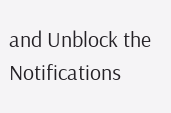and Unblock the Notifications